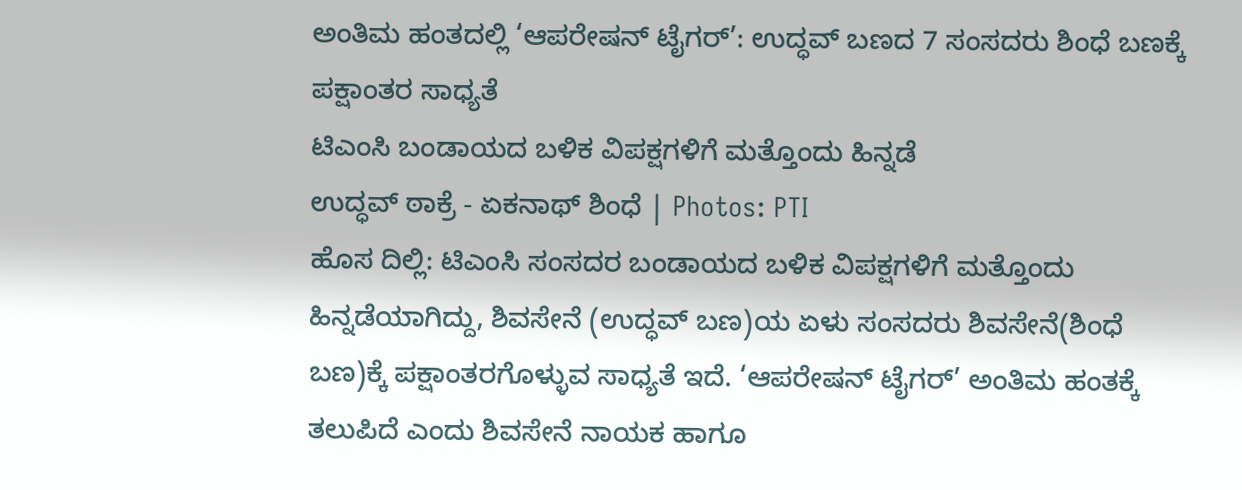ಅಂತಿಮ ಹಂತದಲ್ಲಿ ‘ಆಪರೇಷನ್ ಟೈಗರ್’: ಉದ್ಧವ್ ಬಣದ 7 ಸಂಸದರು ಶಿಂಧೆ ಬಣಕ್ಕೆ ಪಕ್ಷಾಂತರ ಸಾಧ್ಯತೆ
ಟಿಎಂಸಿ ಬಂಡಾಯದ ಬಳಿಕ ವಿಪಕ್ಷಗಳಿಗೆ ಮತ್ತೊಂದು ಹಿನ್ನಡೆ
ಉದ್ಧವ್ ಠಾಕ್ರೆ - ಏಕನಾಥ್ ಶಿಂಧೆ | Photos: PTI
ಹೊಸ ದಿಲ್ಲಿ: ಟಿಎಂಸಿ ಸಂಸದರ ಬಂಡಾಯದ ಬಳಿಕ ವಿಪಕ್ಷಗಳಿಗೆ ಮತ್ತೊಂದು ಹಿನ್ನಡೆಯಾಗಿದ್ದು, ಶಿವಸೇನೆ (ಉದ್ಧವ್ ಬಣ)ಯ ಏಳು ಸಂಸದರು ಶಿವಸೇನೆ(ಶಿಂಧೆ ಬಣ)ಕ್ಕೆ ಪಕ್ಷಾಂತರಗೊಳ್ಳುವ ಸಾಧ್ಯತೆ ಇದೆ. ‘ಆಪರೇಷನ್ ಟೈಗರ್’ ಅಂತಿಮ ಹಂತಕ್ಕೆ ತಲುಪಿದೆ ಎಂದು ಶಿವಸೇನೆ ನಾಯಕ ಹಾಗೂ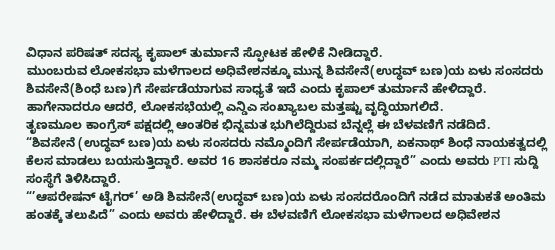ವಿಧಾನ ಪರಿಷತ್ ಸದಸ್ಯ ಕೃಪಾಲ್ ತುರ್ಮಾನೆ ಸ್ಫೋಟಕ ಹೇಳಿಕೆ ನೀಡಿದ್ದಾರೆ.
ಮುಂಬರುವ ಲೋಕಸಭಾ ಮಳೆಗಾಲದ ಅಧಿವೇಶನಕ್ಕೂ ಮುನ್ನ ಶಿವಸೇನೆ(ಉದ್ಧವ್ ಬಣ)ಯ ಏಳು ಸಂಸದರು ಶಿವಸೇನೆ(ಶಿಂಧೆ ಬಣ)ಗೆ ಸೇರ್ಪಡೆಯಾಗುವ ಸಾಧ್ಯತೆ ಇದೆ ಎಂದು ಕೃಪಾಲ್ ತುರ್ಮಾನೆ ಹೇಳಿದ್ದಾರೆ. ಹಾಗೇನಾದರೂ ಆದರೆ, ಲೋಕಸಭೆಯಲ್ಲಿ ಎನ್ಡಿಎ ಸಂಖ್ಯಾಬಲ ಮತ್ತಷ್ಟು ವೃದ್ಧಿಯಾಗಲಿದೆ.
ತೃಣಮೂಲ ಕಾಂಗ್ರೆಸ್ ಪಕ್ಷದಲ್ಲಿ ಆಂತರಿಕ ಭಿನ್ನಮತ ಭುಗಿಲೆದ್ದಿರುವ ಬೆನ್ನಲ್ಲೆ ಈ ಬೆಳವಣಿಗೆ ನಡೆದಿದೆ.
“ಶಿವಸೇನೆ (ಉದ್ಧವ್ ಬಣ)ಯ ಏಳು ಸಂಸದರು ನಮ್ಮೊಂದಿಗೆ ಸೇರ್ಪಡೆಯಾಗಿ, ಏಕನಾಥ್ ಶಿಂಧೆ ನಾಯಕತ್ವದಲ್ಲಿ ಕೆಲಸ ಮಾಡಲು ಬಯಸುತ್ತಿದ್ದಾರೆ. ಅವರ 16 ಶಾಸಕರೂ ನಮ್ಮ ಸಂಪರ್ಕದಲ್ಲಿದ್ದಾರೆ” ಎಂದು ಅವರು PTI ಸುದ್ದಿ ಸಂಸ್ಥೆಗೆ ತಿಳಿಸಿದ್ದಾರೆ.
“’ಆಪರೇಷನ್ ಟೈಗರ್’ ಅಡಿ ಶಿವಸೇನೆ(ಉದ್ಧವ್ ಬಣ)ಯ ಏಳು ಸಂಸದರೊಂದಿಗೆ ನಡೆದ ಮಾತುಕತೆ ಅಂತಿಮ ಹಂತಕ್ಕೆ ತಲುಪಿದೆ” ಎಂದು ಅವರು ಹೇಳಿದ್ದಾರೆ. ಈ ಬೆಳವಣಿಗೆ ಲೋಕಸಭಾ ಮಳೆಗಾಲದ ಅಧಿವೇಶನ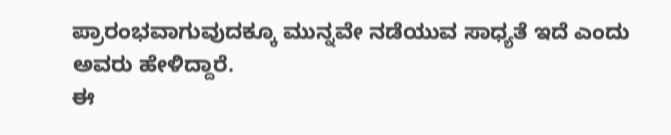ಪ್ರಾರಂಭವಾಗುವುದಕ್ಕೂ ಮುನ್ನವೇ ನಡೆಯುವ ಸಾಧ್ಯತೆ ಇದೆ ಎಂದು ಅವರು ಹೇಳಿದ್ದಾರೆ.
ಈ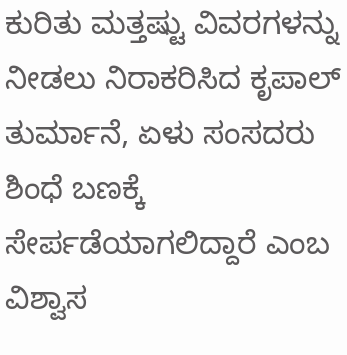ಕುರಿತು ಮತ್ತಷ್ಟು ವಿವರಗಳನ್ನು ನೀಡಲು ನಿರಾಕರಿಸಿದ ಕೃಪಾಲ್ ತುರ್ಮಾನೆ, ಏಳು ಸಂಸದರು ಶಿಂಧೆ ಬಣಕ್ಕೆ ಸೇರ್ಪಡೆಯಾಗಲಿದ್ದಾರೆ ಎಂಬ ವಿಶ್ವಾಸ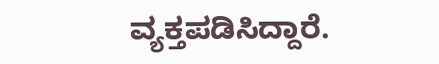ವ್ಯಕ್ತಪಡಿಸಿದ್ದಾರೆ.